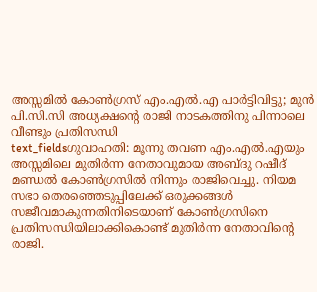അസ്സമിൽ കോൺഗ്രസ് എം.എൽ.എ പാർട്ടിവിട്ടു; മുൻ പി.സി.സി അധ്യക്ഷന്റെ രാജി നാടകത്തിനു പിന്നാലെ വീണ്ടും പ്രതിസന്ധി
text_fieldsഗുവാഹതി: മൂന്നു തവണ എം.എൽ.എയും അസ്സമിലെ മുതിർന്ന നേതാവുമായ അബ്ദു റഷീദ് മണ്ഡൽ കോൺഗ്രസിൽ നിന്നും രാജിവെച്ചു. നിയമ സഭാ തെരഞ്ഞെടുപ്പിലേക്ക് ഒരുക്കങ്ങൾ സജീവമാകുന്നതിനിടെയാണ് കോൺഗ്രസിനെ പ്രതിസന്ധിയിലാക്കികൊണ്ട് മുതിർന്ന നേതാവിന്റെ രാജി.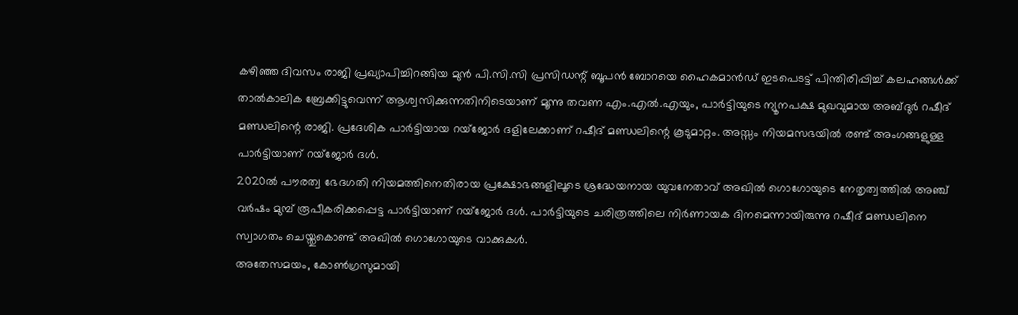കഴിഞ്ഞ ദിവസം രാജി പ്രഖ്യാപിച്ചിറങ്ങിയ മുൻ പി.സി.സി പ്രസിഡന്റ് ബൂപൻ ബോറയെ ഹൈകമാൻഡ് ഇടപെടട്ട് പിന്തിരിപ്പിച്ച് കലഹങ്ങൾക്ക് താൽകാലിക ബ്രേക്കിട്ടുവെന്ന് ആശ്വസിക്കുന്നതിനിടെയാണ് മൂന്നു തവണ എം.എൽ.എയും, പാർട്ടിയുടെ ന്യൂനപക്ഷ മുഖവുമായ അബ്ദുർ റഷീദ് മണ്ഡലിന്റെ രാജി. പ്രദേശിക പാർട്ടിയായ റയ്ജോർ ദളിലേക്കാണ് റഷീദ് മണ്ഡലിന്റെ കൂടുമാറ്റം. അസ്സം നിയമസഭയിൽ രണ്ട് അംഗങ്ങളുള്ള പാർട്ടിയാണ് റയ്ജോർ ദൾ.
2020ൽ പൗരത്വ ഭേദഗതി നിയമത്തിനെതിരായ പ്രക്ഷോഭങ്ങളിലൂടെ ശ്രദ്ധേയനായ യുവനേതാവ് അഖിൽ ഗൊഗോയുടെ നേതൃത്വത്തിൽ അഞ്ച് വർഷം മുമ്പ് രൂപീകരിക്കപ്പെട്ട പാർട്ടിയാണ് റയ്ജോർ ദൾ. പാർട്ടിയുടെ ചരിത്രത്തിലെ നിർണായക ദിനമെന്നായിരുന്നു റഷീദ് മണ്ഡലിനെ സ്വാഗതം ചെയ്തുകൊണ്ട് അഖിൽ ഗൊഗോയുടെ വാക്കുകൾ.
അതേസമയം, കോൺഗ്രസുമായി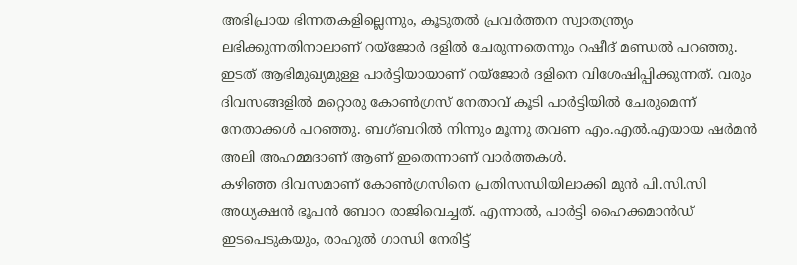അഭിപ്രായ ഭിന്നതകളില്ലെന്നും, കൂടുതൽ പ്രവർത്തന സ്വാതന്ത്ര്യം ലഭിക്കുന്നതിനാലാണ് റയ്ജോർ ദളിൽ ചേരുന്നതെന്നും റഷീദ് മണ്ഡൽ പറഞ്ഞു.
ഇടത് ആഭിമുഖ്യമുള്ള പാർട്ടിയായാണ് റയ്ജോർ ദളിനെ വിശേഷിപ്പിക്കുന്നത്. വരും ദിവസങ്ങളിൽ മറ്റൊരു കോൺഗ്രസ് നേതാവ് കൂടി പാർട്ടിയിൽ ചേരുമെന്ന് നേതാക്കൾ പറഞ്ഞു. ബഗ്ബറിൽ നിന്നും മൂന്നു തവണ എം.എൽ.എയായ ഷർമൻ അലി അഹമ്മദാണ് ആണ് ഇതെന്നാണ് വാർത്തകൾ.
കഴിഞ്ഞ ദിവസമാണ് കോൺഗ്രസിനെ പ്രതിസന്ധിയിലാക്കി മുൻ പി.സി.സി അധ്യക്ഷൻ ഭൂപൻ ബോറ രാജിവെച്ചത്. എന്നാൽ, പാർട്ടി ഹൈക്കമാൻഡ് ഇടപെടുകയും, രാഹുൽ ഗാന്ധി നേരിട്ട്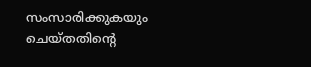സംസാരിക്കുകയും ചെയ്തതിന്റെ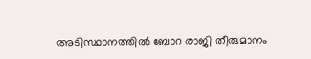അടിസ്ഥാനത്തിൽ ബോറ രാജി തീരുമാനം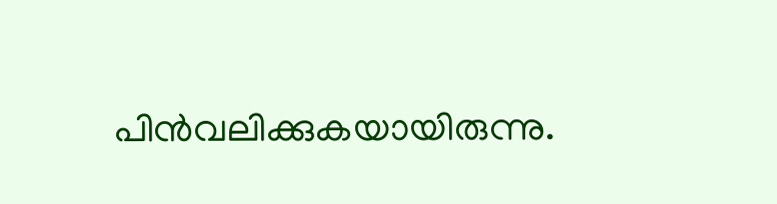പിൻവലിക്കുകയായിരുന്നു.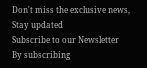Don't miss the exclusive news, Stay updated
Subscribe to our Newsletter
By subscribing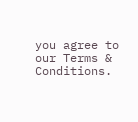you agree to our Terms & Conditions.